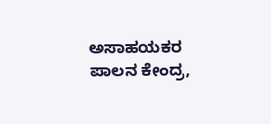ಅಸಾಹಯಕರ ಪಾಲನ ಕೇಂದ್ರ,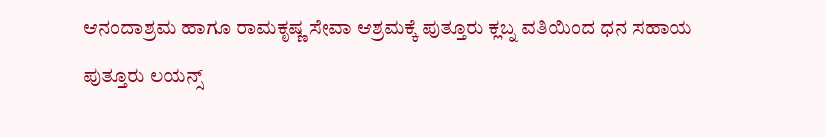ಆನಂದಾಶ್ರಮ ಹಾಗೂ ರಾಮಕೃಷ್ಣ ಸೇವಾ ಆಶ್ರಮಕ್ಕೆ ಪುತ್ತೂರು ಕ್ಲಬ್ನ ವತಿಯಿಂದ ಧನ ಸಹಾಯ

ಪುತ್ತೂರು ಲಯನ್ಸ್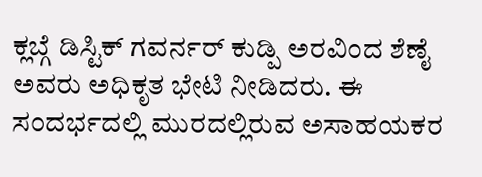ಕ್ಲಬ್ಗೆ ಡಿಸ್ಟಿಕ್ ಗವರ್ನರ್ ಕುಡ್ಪಿ ಅರವಿಂದ ಶೆಣೈ ಅವರು ಅಧಿಕೃತ ಭೇಟಿ ನೀಡಿದರು. ಈ ಸಂದರ್ಭದಲ್ಲಿ ಮುರದಲ್ಲಿರುವ ಅಸಾಹಯಕರ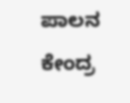ಪಾಲನ ಕೇಂದ್ರ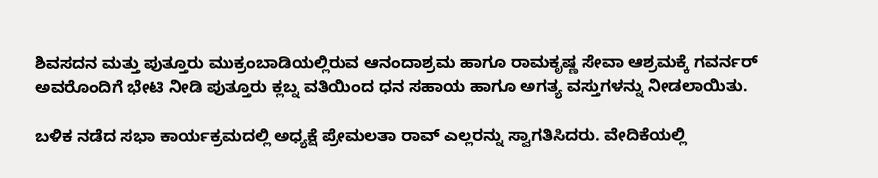ಶಿವಸದನ ಮತ್ತು ಪುತ್ತೂರು ಮುಕ್ರಂಬಾಡಿಯಲ್ಲಿರುವ ಆನಂದಾಶ್ರಮ ಹಾಗೂ ರಾಮಕೃಷ್ಣ ಸೇವಾ ಆಶ್ರಮಕ್ಕೆ ಗವರ್ನರ್ ಅವರೊಂದಿಗೆ ಭೇಟಿ ನೀಡಿ ಪುತ್ತೂರು ಕ್ಲಬ್ನ ವತಿಯಿಂದ ಧನ ಸಹಾಯ ಹಾಗೂ ಅಗತ್ಯ ವಸ್ತುಗಳನ್ನು ನೀಡಲಾಯಿತು.

ಬಳಿಕ ನಡೆದ ಸಭಾ ಕಾರ್ಯಕ್ರಮದಲ್ಲಿ ಅಧ್ಯಕ್ಷೆ ಪ್ರೇಮಲತಾ ರಾವ್ ಎಲ್ಲರನ್ನು ಸ್ವಾಗತಿಸಿದರು. ವೇದಿಕೆಯಲ್ಲಿ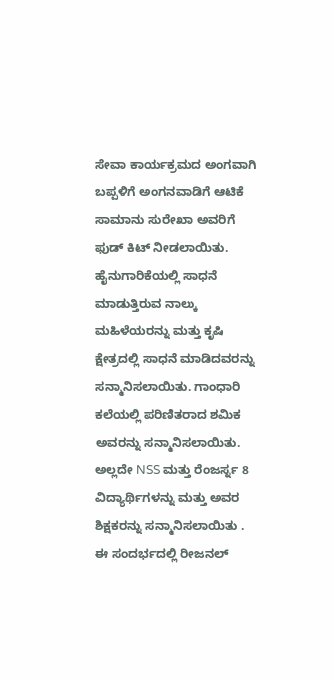ಸೇವಾ ಕಾರ್ಯಕ್ರಮದ ಅಂಗವಾಗಿ ಬಪ್ಪಳಿಗೆ ಅಂಗನವಾಡಿಗೆ ಆಟಿಕೆ ಸಾಮಾನು ಸುರೇಖಾ ಅವರಿಗೆ ಫುಡ್ ಕಿಟ್ ನೀಡಲಾಯಿತು. ಹೈನುಗಾರಿಕೆಯಲ್ಲಿ ಸಾಧನೆ ಮಾಡುತ್ತಿರುವ ನಾಲ್ಕು ಮಹಿಳೆಯರನ್ನು ಮತ್ತು ಕೃಷಿ ಕ್ಷೇತ್ರದಲ್ಲಿ ಸಾಧನೆ ಮಾಡಿದವರನ್ನು ಸನ್ಮಾನಿಸಲಾಯಿತು. ಗಾಂಧಾರಿ ಕಲೆಯಲ್ಲಿ ಪರಿಣಿತರಾದ ಶಮಿಕ ಅವರನ್ನು ಸನ್ಮಾನಿಸಲಾಯಿತು. ಅಲ್ಲದೇ NSS ಮತ್ತು ರೆಂಜರ್ಸ್ನ 8 ವಿದ್ಯಾರ್ಥಿಗಳನ್ನು ಮತ್ತು ಅವರ ಶಿಕ್ಷಕರನ್ನು ಸನ್ಮಾನಿಸಲಾಯಿತು .
ಈ ಸಂದರ್ಭದಲ್ಲಿ ರೀಜನಲ್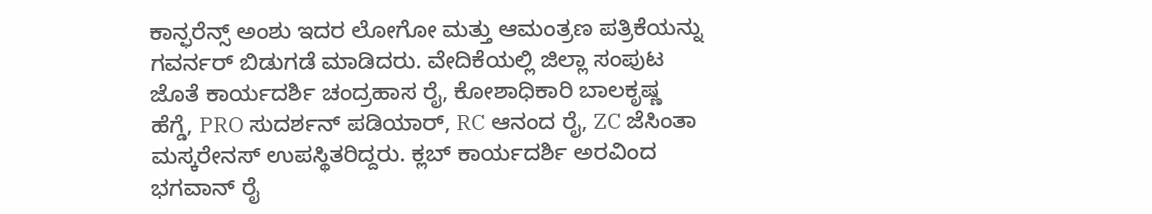ಕಾನ್ಫರೆನ್ಸ್ ಅಂಶು ಇದರ ಲೋಗೋ ಮತ್ತು ಆಮಂತ್ರಣ ಪತ್ರಿಕೆಯನ್ನು ಗವರ್ನರ್ ಬಿಡುಗಡೆ ಮಾಡಿದರು. ವೇದಿಕೆಯಲ್ಲಿ ಜಿಲ್ಲಾ ಸಂಪುಟ ಜೊತೆ ಕಾರ್ಯದರ್ಶಿ ಚಂದ್ರಹಾಸ ರೈ, ಕೋಶಾಧಿಕಾರಿ ಬಾಲಕೃಷ್ಣ ಹೆಗ್ಡೆ, PRO ಸುದರ್ಶನ್ ಪಡಿಯಾರ್, RC ಆನಂದ ರೈ, ZC ಜೆಸಿಂತಾ ಮಸ್ಕರೇನಸ್ ಉಪಸ್ಥಿತರಿದ್ದರು. ಕ್ಲಬ್ ಕಾರ್ಯದರ್ಶಿ ಅರವಿಂದ ಭಗವಾನ್ ರೈ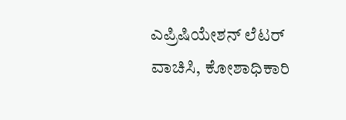ಎಪ್ರಿಷಿಯೇಶನ್ ಲೆಟರ್ ವಾಚಿಸಿ, ಕೋಶಾಧಿಕಾರಿ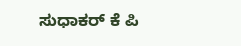ಸುಧಾಕರ್ ಕೆ ಪಿ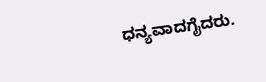ಧನ್ಯವಾದಗೈದರು.